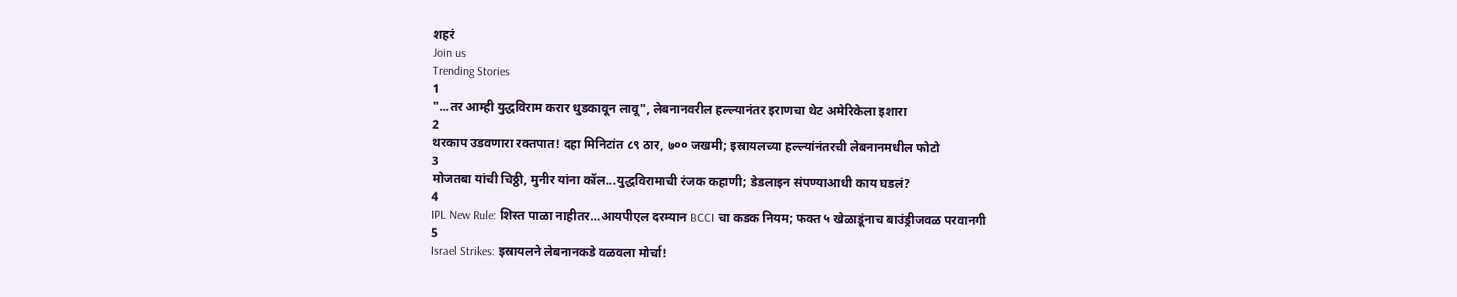शहरं
Join us
Trending Stories
1
"...तर आम्ही युद्धविराम करार धुडकावून लावू", लेबनानवरील हल्ल्यानंतर इराणचा थेट अमेरिकेला इशारा
2
थरकाप उडवणारा रक्तपात! दहा मिनिटांत ८९ ठार, ७०० जखमी; इस्रायलच्या हल्ल्यांनंतरची लेबनानमधील फोटो
3
मोजतबा यांची चिठ्ठी, मुनीर यांना कॉल...युद्धविरामाची रंजक कहाणी; डेडलाइन संपण्याआधी काय घडलं?
4
IPL New Rule: शिस्त पाळा नाहीतर…आयपीएल दरम्यान BCCI चा कडक नियम; फक्त ५ खेळाडूंनाच बाउंड्रीजवळ परवानगी
5
Israel Strikes: इस्रायलने लेबनानकडे वळवला मोर्चा!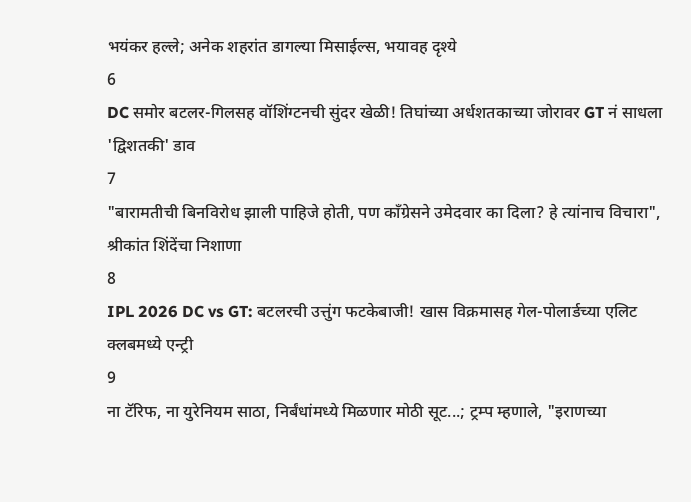भयंकर हल्ले; अनेक शहरांत डागल्या मिसाईल्स, भयावह दृश्ये
6
DC समोर बटलर-गिलसह वॉशिंग्टनची सुंदर खेळी! तिघांच्या अर्धशतकाच्या जोरावर GT नं साधला 'द्विशतकी' डाव
7
"बारामतीची बिनविरोध झाली पाहिजे होती, पण काँग्रेसने उमेदवार का दिला? हे त्यांनाच विचारा", श्रीकांत शिंदेंचा निशाणा
8
IPL 2026 DC vs GT: बटलरची उत्तुंग फटकेबाजी! खास विक्रमासह गेल-पोलार्डच्या एलिट क्लबमध्ये एन्ट्री
9
ना टॅरिफ, ना युरेनियम साठा, निर्बंधांमध्ये मिळणार मोठी सूट...; ट्रम्प म्हणाले, "इराणच्या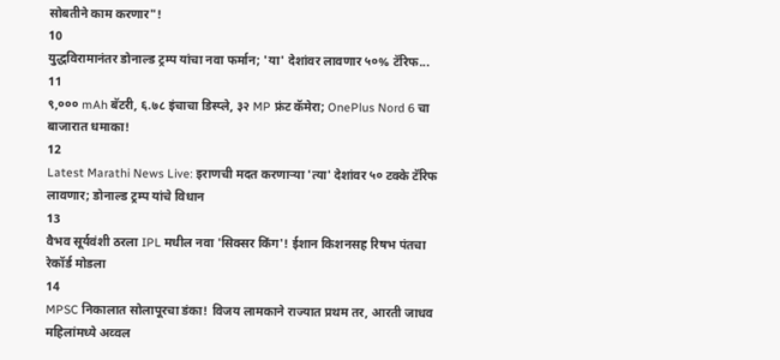सोबतीने काम करणार"!
10
युद्धविरामानंतर डोनाल्ड ट्रम्प यांचा नवा फर्मान; 'या' देशांवर लावणार ५०% टॅरिफ...
11
९,००० mAh बॅटरी, ६.७८ इंचाचा डिस्प्ले, ३२ MP फ्रंट कॅमेरा; OnePlus Nord 6 चा बाजारात धमाका!
12
Latest Marathi News Live: इराणची मदत करणाऱ्या 'त्या' देशांवर ५० टक्के टॅरिफ लावणार; डोनाल्ड ट्रम्प यांचे विधान
13
वैभव सूर्यवंशी ठरला IPL मधील नवा 'सिक्सर किंग'! ईशान किशनसह रिषभ पंतचा रेकॉर्ड मोडला
14
MPSC निकालात सोलापूरचा डंका! विजय लामकाने राज्यात प्रथम तर, आरती जाधव महिलांमध्ये अव्वल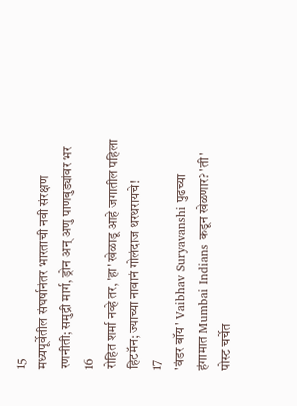15
मध्यपूर्वेतील संघर्षानंतर भारताची नवी संरक्षण रणनीती; समुद्री मार्ग, ड्रोन अन् अणु पाणबुड्यांवर भर
16
रोहित शर्मा नव्हे तर, 'हा' खेळाडू आहे जगातील पहिला हिटमॅन; ज्याच्या नावानं गोलंदाज थरथरायचे!
17
'वंडर बॉय' Vaibhav Suryavanshi पुढच्या हंगामात Mumbai Indians कडून खेळणार? 'ती' पोस्ट चर्चेत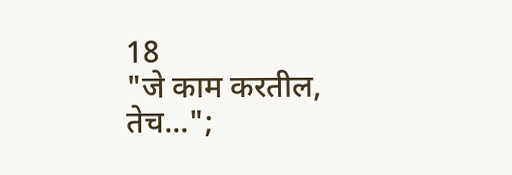18
"जे काम करतील, तेच...";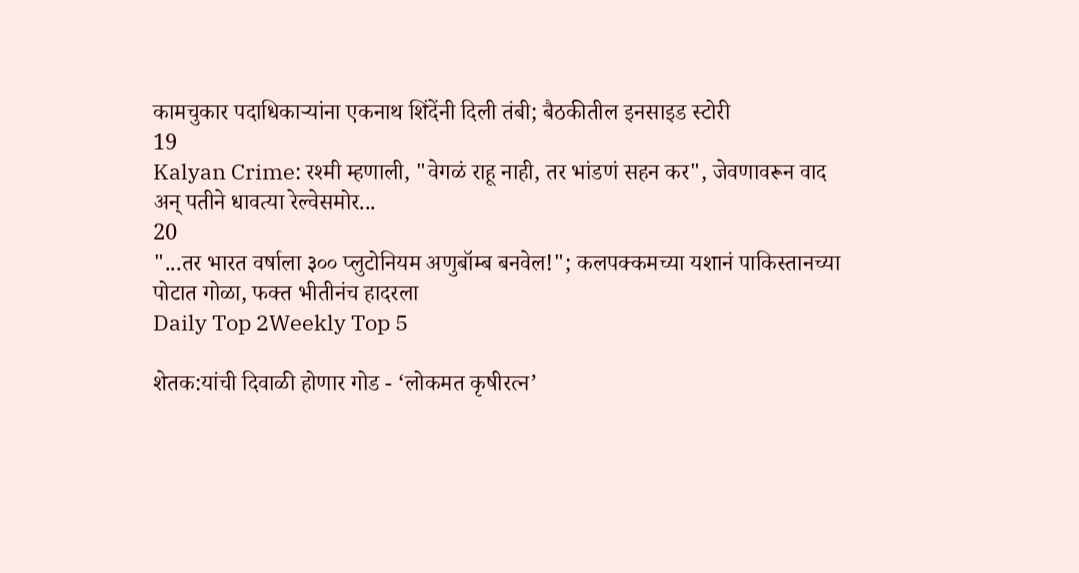कामचुकार पदाधिकाऱ्यांना एकनाथ शिंदेंनी दिली तंबी; बैठकीतील इनसाइड स्टोरी
19
Kalyan Crime: रश्मी म्हणाली, "वेगळं राहू नाही, तर भांडणं सहन कर", जेवणावरून वाद अन् पतीने धावत्या रेल्वेसमोर...
20
"...तर भारत वर्षाला ३०० प्लुटोनियम अणुबॉम्ब बनवेल!"; कलपक्कमच्या यशानं पाकिस्तानच्या पोटात गोळा, फक्त भीतीनंच हादरला
Daily Top 2Weekly Top 5

शेतक:यांची दिवाळी होणार गोड - ‘लोकमत कृषीरत्न’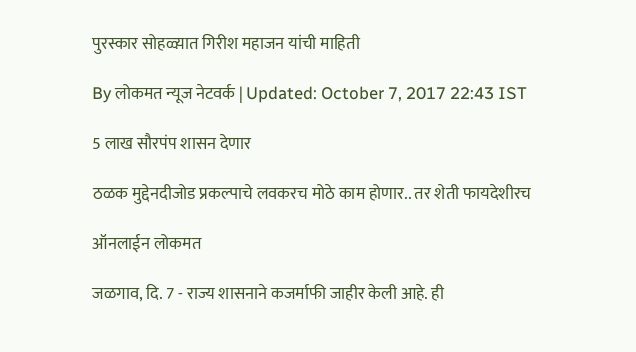पुरस्कार सोहळ्य़ात गिरीश महाजन यांची माहिती

By लोकमत न्यूज नेटवर्क | Updated: October 7, 2017 22:43 IST

5 लाख सौरपंप शासन देणार

ठळक मुद्देनदीजोड प्रकल्पाचे लवकरच मोठे काम होणार.. तर शेती फायदेशीरच

ऑनलाईन लोकमत

जळगाव, दि. 7 - राज्य शासनाने कजर्माफी जाहीर केली आहे. ही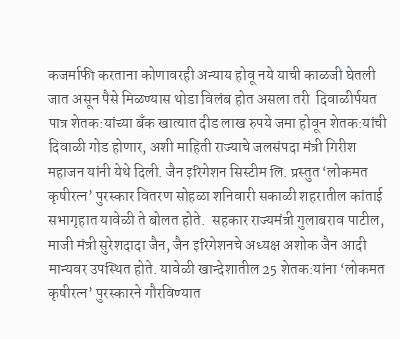कजर्माफी करताना कोणावरही अन्याय होवू नये याची काळजी घेतली जात असून पैसे मिळण्यास थोडा विलंब होत असला तरी  दिवाळीर्पयत पात्र शेतक:यांच्या बँक खात्यात दीड लाख रुपये जमा होवून शेतक:यांची दिवाळी गोड होणार, अशी माहिती राज्याचे जलसंपदा मंत्री गिरीश महाजन यांनी येथे दिली. जैन इरिगेशन सिस्टीम लि. प्रस्तुत ‘लोकमत कृषीरत्न’ पुरस्कार वितरण सोहळा शनिवारी सकाळी शहरातील कांताई सभागृहात यावेळी ते बोलत होते.  सहकार राज्यमंत्री गुलाबराव पाटील, माजी मंत्री सुरेशदादा जैन, जैन इरिगेशनचे अध्यक्ष अशोक जैन आदी मान्यवर उपस्थित होते. यावेळी खान्देशातील 25 शेतक:यांना ‘लोकमत कृषीरत्न’ पुरस्कारने गौरविण्यात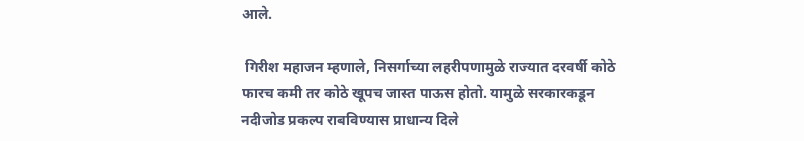आले.

 गिरीश महाजन म्हणाले, निसर्गाच्या लहरीपणामुळे राज्यात दरवर्षी कोठे फारच कमी तर कोठे खूपच जास्त पाऊस होतो. यामुळे सरकारकडून नदीजोड प्रकल्प राबविण्यास प्राधान्य दिले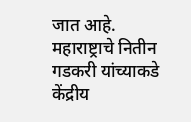जात आहे.  महाराष्ट्राचे नितीन गडकरी यांच्याकडे केंद्रीय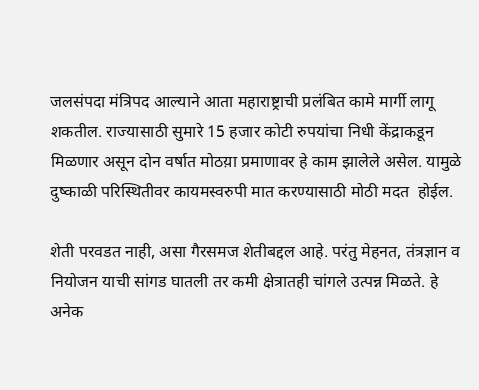जलसंपदा मंत्रिपद आल्याने आता महाराष्ट्राची प्रलंबित कामे मार्गी लागू शकतील. राज्यासाठी सुमारे 15 हजार कोटी रुपयांचा निधी केंद्राकडून मिळणार असून दोन वर्षात मोठय़ा प्रमाणावर हे काम झालेले असेल. यामुळे दुष्काळी परिस्थितीवर कायमस्वरुपी मात करण्यासाठी मोठी मदत  होईल.

शेती परवडत नाही, असा गैरसमज शेतीबद्दल आहे. परंतु मेहनत, तंत्रज्ञान व नियोजन याची सांगड घातली तर कमी क्षेत्रातही चांगले उत्पन्न मिळते. हे अनेक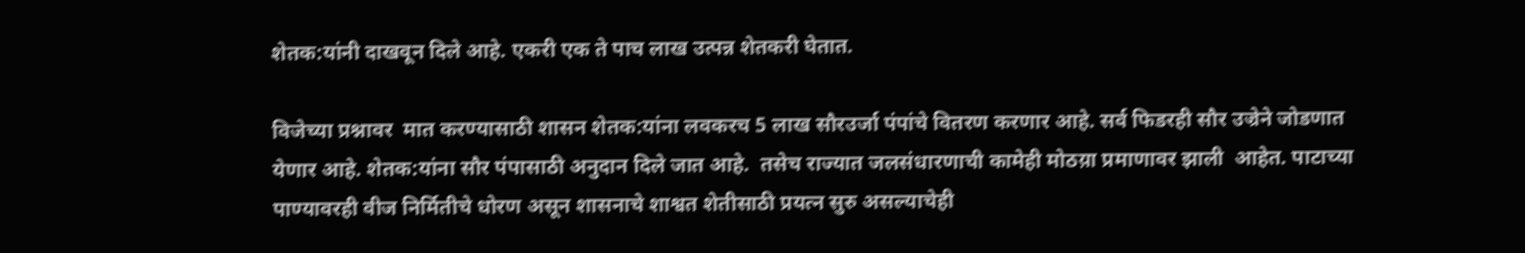शेतक:यांनी दाखवून दिले आहे. एकरी एक ते पाच लाख उत्पन्न शेतकरी घेतात.

विजेच्या प्रश्नावर  मात करण्यासाठी शासन शेतक:यांना लवकरच 5 लाख सौरउर्जा पंपांचे वितरण करणार आहे. सर्व फिडरही सौर उज्रेने जोडणात येणार आहे. शेतक:यांना सौर पंपासाठी अनुदान दिले जात आहे.  तसेच राज्यात जलसंधारणाची कामेही मोठय़ा प्रमाणावर झाली  आहेत. पाटाच्या पाण्यावरही वीज निर्मितीचे धोरण असून शासनाचे शाश्वत शेतीसाठी प्रयत्न सुरु असल्याचेही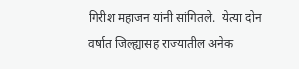गिरीश महाजन यांनी सांगितले.  येत्या दोन वर्षात जिल्ह्यासह राज्यातील अनेक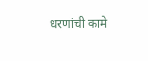धरणांची कामे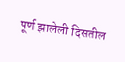पूर्ण झालेली दिसतील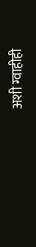अशी ग्वाहीही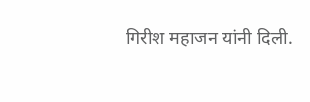गिरीश महाजन यांनी दिली.